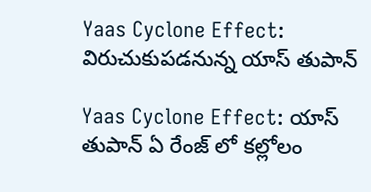Yaas Cyclone Effect: విరుచుకుపడనున్న యాస్ తుపాన్

Yaas Cyclone Effect: యాస్ తుపాన్ ఏ రేంజ్ లో కల్లోలం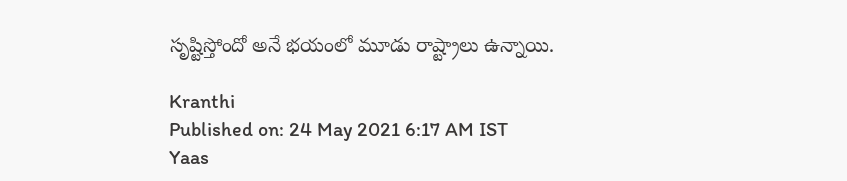సృష్టిస్తోందో అనే భయంలో మూడు రాష్ట్రాలు ఉన్నాయి.

Kranthi
Published on: 24 May 2021 6:17 AM IST
Yaas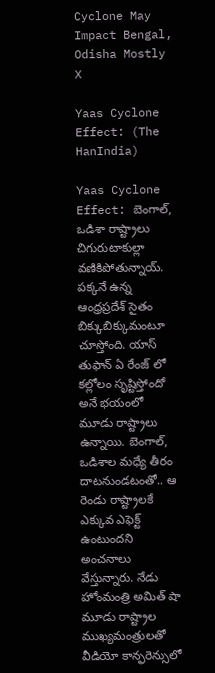Cyclone May Impact Bengal, Odisha Mostly
X

Yaas Cyclone Effect: (The HanIndia)

Yaas Cyclone Effect: బెంగాల్, ఒడిశా రాష్ట్రాలు చిగురుటాకుల్లా వణికిపోతున్నాయ్. పక్కనే ఉన్న ఆంధ్రప్రదేశ్ సైతం బిక్కుబిక్కుమంటూ చూస్తోంది. యాస్ తుఫాన్ ఏ రేంజ్ లో కల్లోలం సృష్టిస్తోందో అనే భయంలో మూడు రాష్ట్రాలు ఉన్నాయి. బెంగాల్, ఒడిశాల మధ్యే తీరం దాటనుండటంతో.. ఆ రెండు రాష్ట్రాలకే ఎక్కువ ఎఫెక్ట్ ఉంటుందని అంచనాలు వేస్తున్నారు. నేడు హోంమంత్రి అమిత్ షా మూడు రాష్ట్రాల ముఖ్యమంత్రులతో వీడియో కాన్ఫరెన్సులో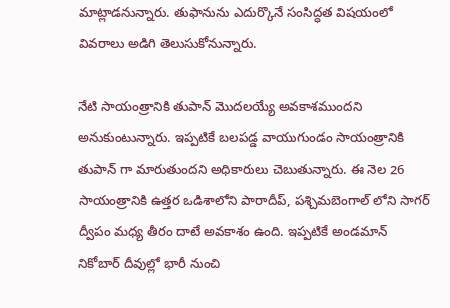మాట్లాడనున్నారు. తుఫానును ఎదుర్కొనే సంసిద్ధత విషయంలో వివరాలు అడిగి తెలుసుకోనున్నారు.

నేటి సాయంత్రానికి తుపాన్ మొదలయ్యే అవకాశముందని అనుకుంటున్నారు. ఇప్పటికే బలపడ్డ వాయుగుండం సాయంత్రానికి తుపాన్ గా మారుతుందని అధికారులు చెబుతున్నారు. ఈ నెల 26 సాయంత్రానికి ఉత్తర ఒడిశాలోని పారాదీప్, పశ్చిమబెంగాల్ లోని సాగర్ ద్వీపం మధ్య తీరం దాటే అవకాశం ఉంది. ఇప్పటికే అండమాన్ నికోబార్ దీవుల్లో భారీ నుంచి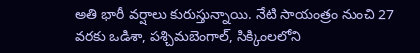అతి భారీ వర్షాలు కురుస్తున్నాయి. నేటి సాయంత్రం నుంచి 27 వరకు ఒడిశా, పశ్చిమబెంగాల్, సిక్కింలలోని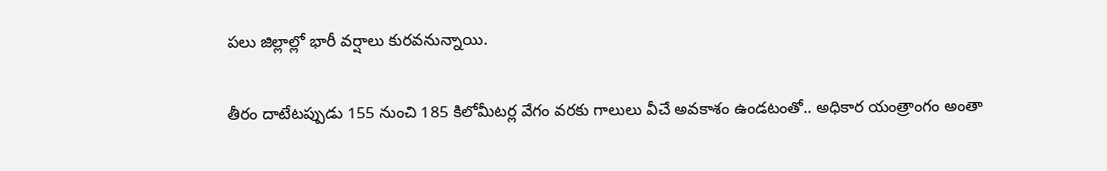పలు జిల్లాల్లో భారీ వర్షాలు కురవనున్నాయి.

తీరం దాటేటప్పుడు 155 నుంచి 185 కిలోమీటర్ల వేగం వరకు గాలులు వీచే అవకాశం ఉండటంతో.. అధికార యంత్రాంగం అంతా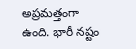అప్రమత్తంగా ఉంది. భారీ నష్టం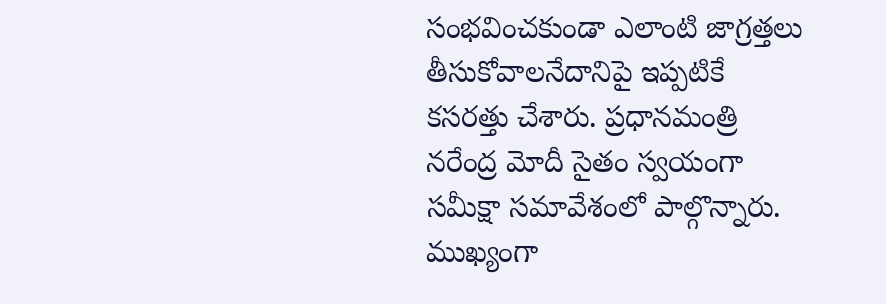సంభవించకుండా ఎలాంటి జాగ్రత్తలు తీసుకోవాలనేదానిపై ఇప్పటికే కసరత్తు చేశారు. ప్రధానమంత్రి నరేంద్ర మోదీ సైతం స్వయంగా సమీక్షా సమావేశంలో పాల్గొన్నారు. ముఖ్యంగా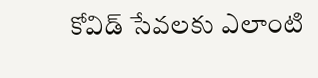కోవిడ్ సేవలకు ఎలాంటి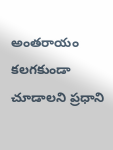అంతరాయం కలగకుండా చూడాలని ప్రధాని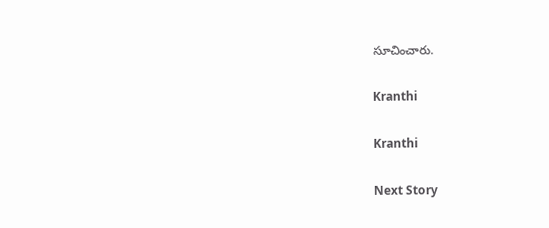సూచించారు.

Kranthi

Kranthi

Next Story